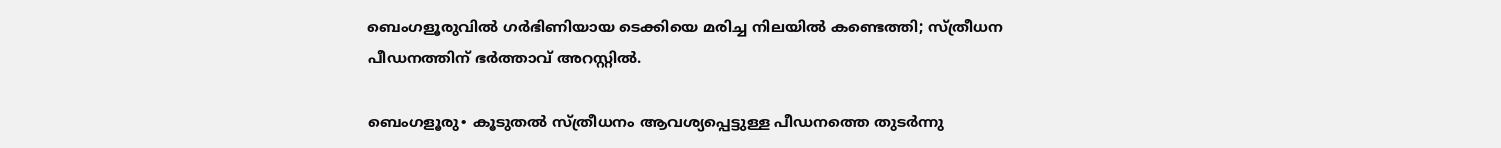ബെംഗളൂരുവിൽ ഗർഭിണിയായ ടെക്കിയെ മരിച്ച നിലയിൽ കണ്ടെത്തി; സ്ത്രീധന പീഡനത്തിന് ഭർത്താവ് അറസ്റ്റിൽ.

ബെംഗളൂരു∙ കൂടുതൽ സ്ത്രീധനം ആവശ്യപ്പെട്ടുള്ള പീഡനത്തെ തുടർന്നു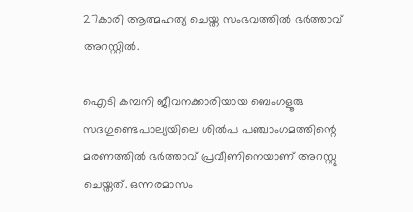27കാരി ആത്മഹത്യ ചെയ്ത സംഭവത്തിൽ ഭർത്താവ് അറസ്റ്റിൽ.

ഐടി കമ്പനി ജീവനക്കാരിയായ ബെംഗളൂരു സദഗുണ്ടെപാല്യയിലെ ശിൽപ പഞ്ചാംഗമത്തിന്റെ മരണത്തിൽ ഭർത്താവ് പ്രവീണിനെയാണ് അറസ്റ്റു ചെയ്തത്. ഒന്നരമാസം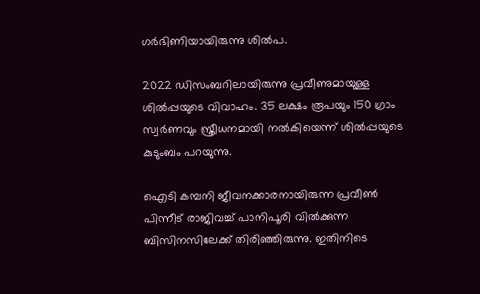ഗർഭിണിയായിരുന്നു ശിൽപ.

2022 ഡിസംബറിലായിരുന്നു പ്രവീണുമായുള്ള ശിൽപ്പയുടെ വിവാഹം. 35 ലക്ഷം രൂപയും 150 ഗ്രാം സ്വർണവും സ്ത്രീധനമായി നൽകിയെന്ന് ശിൽപ്പയുടെ കുടുംബം പറയുന്നു.

ഐടി കമ്പനി ജീവനക്കാരനായിരുന്ന പ്രവീൺ പിന്നീട് രാജിവച്ച് പാനിപൂരി വിൽക്കുന്ന ബിസിനസിലേക്ക് തിരിഞ്ഞിരുന്നു. ഇതിനിടെ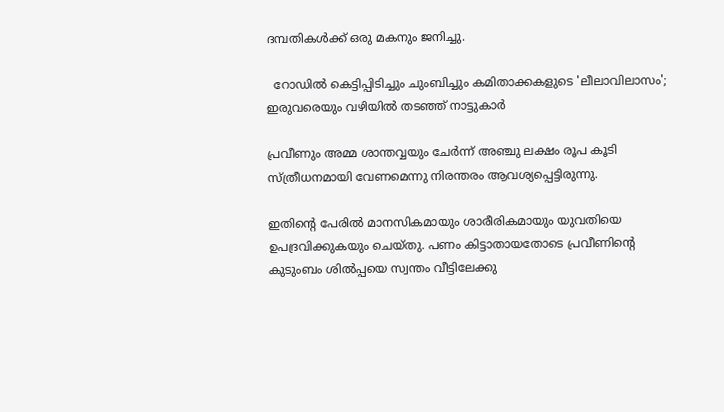ദമ്പതികൾക്ക് ഒരു മകനും ജനിച്ചു.

  റോഡിൽ കെട്ടിപ്പിടിച്ചും ചുംബിച്ചും കമിതാക്കകളുടെ 'ലീലാവിലാസം'; ഇരുവരെയും വഴിയിൽ തടഞ്ഞ് നാട്ടുകാർ

പ്രവീണും അമ്മ ശാന്തവ്വയും ചേർന്ന് അഞ്ചു ലക്ഷം രൂപ കൂടി സ്ത്രീധനമായി വേണമെന്നു നിരന്തരം ആവശ്യപ്പെട്ടിരുന്നു.

ഇതിന്റെ പേരിൽ മാനസികമായും ശാരീരികമായും യുവതിയെ ഉപദ്രവിക്കുകയും ചെയ്തു. പണം കിട്ടാതായതോടെ പ്രവീണിന്റെ കുടുംബം ശിൽപ്പയെ സ്വന്തം വീട്ടിലേക്കു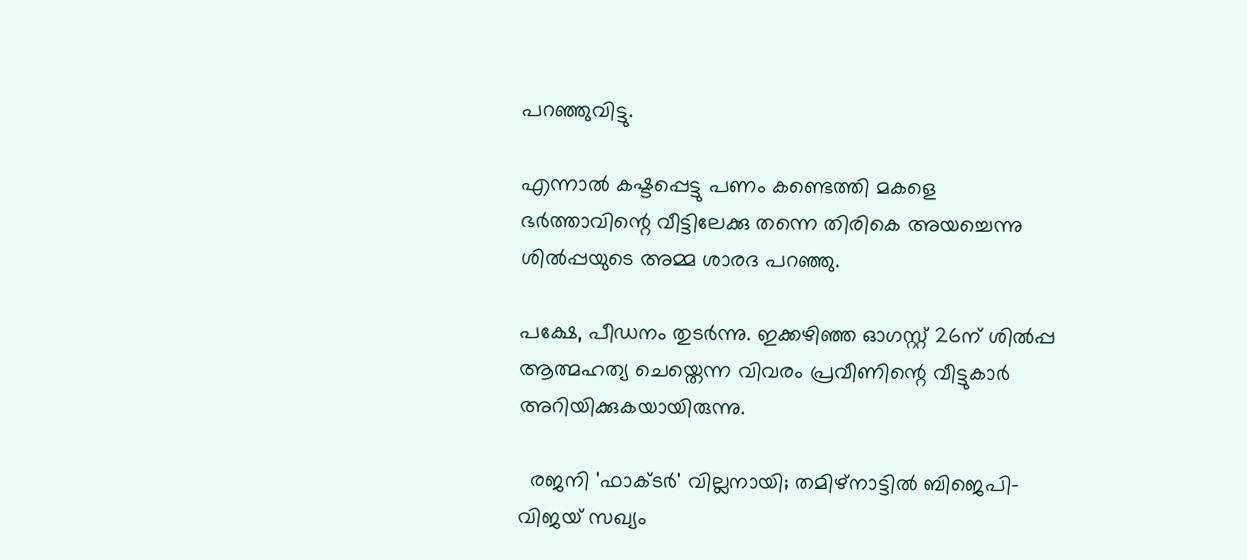പറഞ്ഞുവിട്ടു.

എന്നാൽ കഷ്ടപ്പെട്ടു പണം കണ്ടെത്തി മകളെ ഭർത്താവിന്റെ വീട്ടിലേക്കു തന്നെ തിരികെ അയച്ചെന്നു ശിൽപ്പയുടെ അമ്മ ശാരദ പറഞ്ഞു.

പക്ഷേ, പീഡനം തുടർന്നു. ഇക്കഴിഞ്ഞ ഓഗസ്റ്റ് 26ന് ശിൽപ്പ ആത്മഹത്യ ചെയ്തെന്ന വിവരം പ്രവീണിന്റെ വീട്ടുകാർ അറിയിക്കുകയായിരുന്നു.

  രജനി 'ഫാക്ടർ' വില്ലനായി; തമിഴ്‌നാട്ടിൽ ബിജെപി-വിജയ് സഖ്യം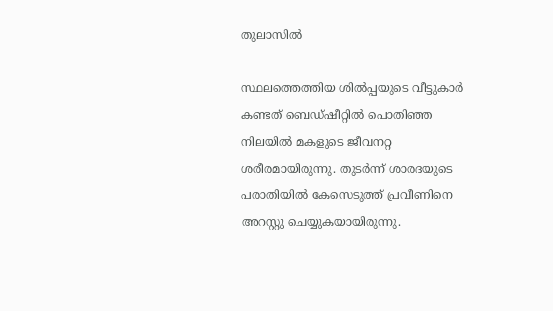തുലാസിൽ

സ്ഥലത്തെത്തിയ ശിൽപ്പയുടെ വീട്ടുകാർ കണ്ടത് ബെഡ്ഷീറ്റിൽ പൊതിഞ്ഞ നിലയിൽ മകളുടെ ജീവനറ്റ ശരീരമായിരുന്നു. തുടർന്ന് ശാരദയുടെ പരാതിയിൽ കേസെടുത്ത് പ്രവീണിനെ അറസ്റ്റു ചെയ്യുകയായിരുന്നു.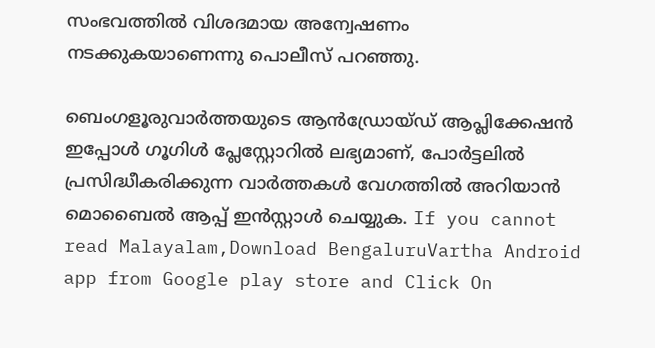സംഭവത്തിൽ വിശദമായ അന്വേഷണം നടക്കുകയാണെന്നു പൊലീസ് പറഞ്ഞു.

ബെംഗളൂരുവാർത്തയുടെ ആൻഡ്രോയ്ഡ് ആപ്ലിക്കേഷൻ ഇപ്പോൾ ഗൂഗിൾ പ്ലേസ്റ്റോറിൽ ലഭ്യമാണ്, പോർട്ടലിൽ പ്രസിദ്ധീകരിക്കുന്ന വാർത്തകൾ വേഗത്തിൽ അറിയാൻ മൊബൈൽ ആപ്പ് ഇൻസ്റ്റാൾ ചെയ്യുക. If you cannot read Malayalam,Download BengaluruVartha Android app from Google play store and Click On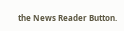the News Reader Button.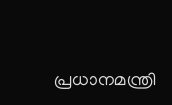പ്രധാനമന്ത്രി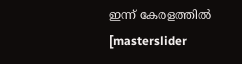ഇന്ന് കേരളത്തില്‍
[masterslider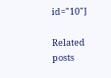id="10"]

Related posts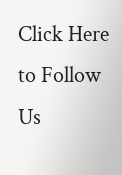Click Here to Follow Us